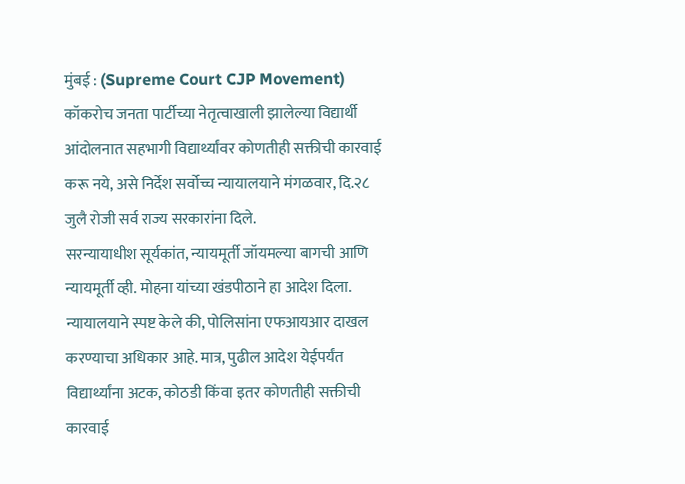मुंबई : (Supreme Court CJP Movement) कॉकरोच जनता पार्टीच्या नेतृत्वाखाली झालेल्या विद्यार्थी आंदोलनात सहभागी विद्यार्थ्यांवर कोणतीही सक्तीची कारवाई करू नये, असे निर्देश सर्वोच्च न्यायालयाने मंगळवार, दि.२८ जुलै रोजी सर्व राज्य सरकारांना दिले.
सरन्यायाधीश सूर्यकांत, न्यायमूर्ती जॉयमल्या बागची आणि न्यायमूर्ती व्ही. मोहना यांच्या खंडपीठाने हा आदेश दिला. न्यायालयाने स्पष्ट केले की, पोलिसांना एफआयआर दाखल करण्याचा अधिकार आहे. मात्र, पुढील आदेश येईपर्यंत विद्यार्थ्यांना अटक, कोठडी किंवा इतर कोणतीही सक्तीची कारवाई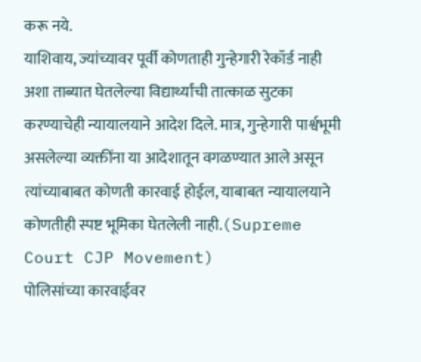करू नये.
याशिवाय, ज्यांच्यावर पूर्वी कोणताही गुन्हेगारी रेकॉर्ड नाही अशा ताब्यात घेतलेल्या विद्यार्थ्यांची तात्काळ सुटका करण्याचेही न्यायालयाने आदेश दिले. मात्र, गुन्हेगारी पार्श्वभूमी असलेल्या व्यक्तींना या आदेशातून वगळण्यात आले असून त्यांच्याबाबत कोणती कारवाई होईल, याबाबत न्यायालयाने कोणतीही स्पष्ट भूमिका घेतलेली नाही.(Supreme Court CJP Movement)
पोलिसांच्या कारवाईवर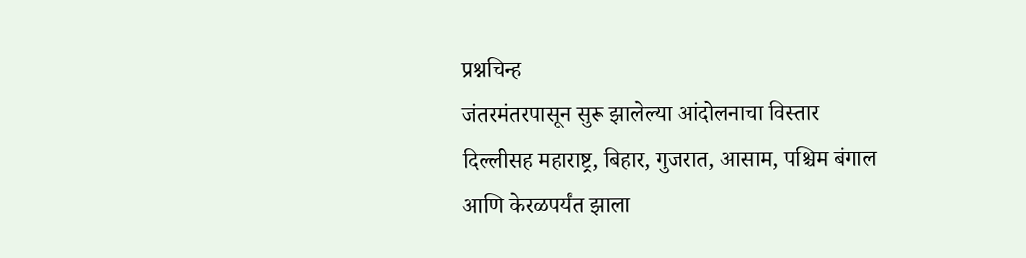प्रश्नचिन्ह
जंतरमंतरपासून सुरू झालेल्या आंदोलनाचा विस्तार दिल्लीसह महाराष्ट्र, बिहार, गुजरात, आसाम, पश्चिम बंगाल आणि केरळपर्यंत झाला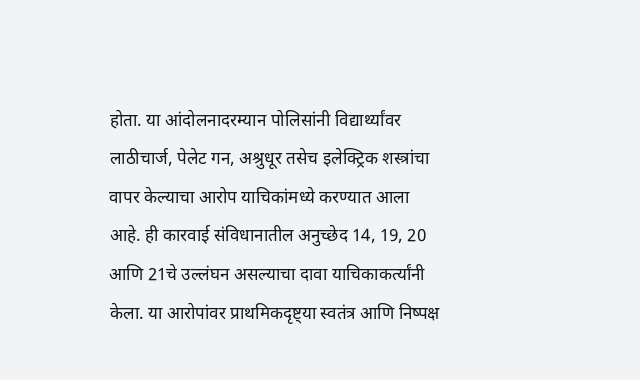होता. या आंदोलनादरम्यान पोलिसांनी विद्यार्थ्यांवर लाठीचार्ज, पेलेट गन, अश्रुधूर तसेच इलेक्ट्रिक शस्त्रांचा वापर केल्याचा आरोप याचिकांमध्ये करण्यात आला आहे. ही कारवाई संविधानातील अनुच्छेद 14, 19, 20 आणि 21चे उल्लंघन असल्याचा दावा याचिकाकर्त्यांनी केला. या आरोपांवर प्राथमिकदृष्ट्या स्वतंत्र आणि निष्पक्ष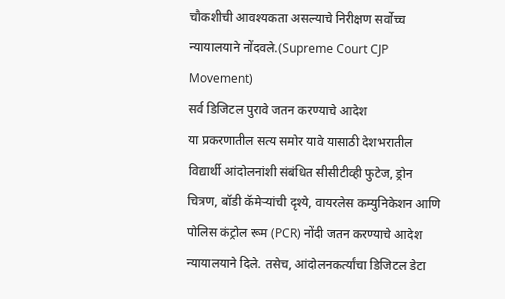चौकशीची आवश्यकता असल्याचे निरीक्षण सर्वोच्च न्यायालयाने नोंदवले.(Supreme Court CJP Movement)
सर्व डिजिटल पुरावे जतन करण्याचे आदेश
या प्रकरणातील सत्य समोर यावे यासाठी देशभरातील विद्यार्थी आंदोलनांशी संबंधित सीसीटीव्ही फुटेज, ड्रोन चित्रण, बॉडी कॅमेऱ्यांची दृश्ये, वायरलेस कम्युनिकेशन आणि पोलिस कंट्रोल रूम (PCR) नोंदी जतन करण्याचे आदेश न्यायालयाने दिले. तसेच, आंदोलनकर्त्यांचा डिजिटल डेटा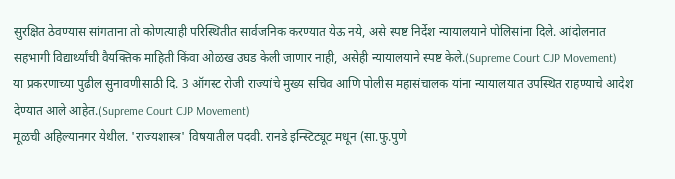सुरक्षित ठेवण्यास सांगताना तो कोणत्याही परिस्थितीत सार्वजनिक करण्यात येऊ नये, असे स्पष्ट निर्देश न्यायालयाने पोलिसांना दिले. आंदोलनात सहभागी विद्यार्थ्यांची वैयक्तिक माहिती किंवा ओळख उघड केली जाणार नाही, असेही न्यायालयाने स्पष्ट केले.(Supreme Court CJP Movement)
या प्रकरणाच्या पुढील सुनावणीसाठी दि. 3 ऑगस्ट रोजी राज्यांचे मुख्य सचिव आणि पोलीस महासंचालक यांना न्यायालयात उपस्थित राहण्याचे आदेश देण्यात आले आहेत.(Supreme Court CJP Movement)
मूळची अहिल्यानगर येथील. 'राज्यशास्त्र' विषयातील पदवी. रानडे इन्स्टिट्यूट मधून (सा.फु.पुणे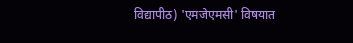विद्यापीठ) 'एमजेएमसी' विषयात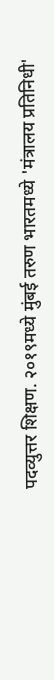पदव्युत्तर शिक्षण. २०१९मध्ये मुंबई तरुण भारतमध्ये 'मंत्रालय प्रतिनिधी'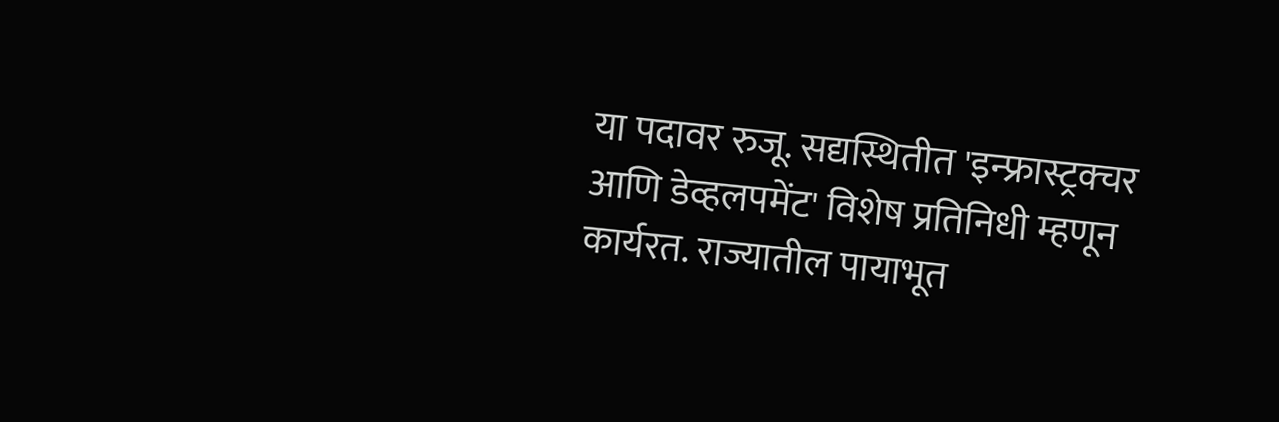या पदावर रुजू. सद्यस्थितीत 'इन्फ्रास्ट्रक्चर आणि डेव्हलपमेंट' विशेष प्रतिनिधी म्हणून कार्यरत. राज्यातील पायाभूत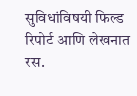सुविधांविषयी फिल्ड रिपोर्ट आणि लेखनात रस.